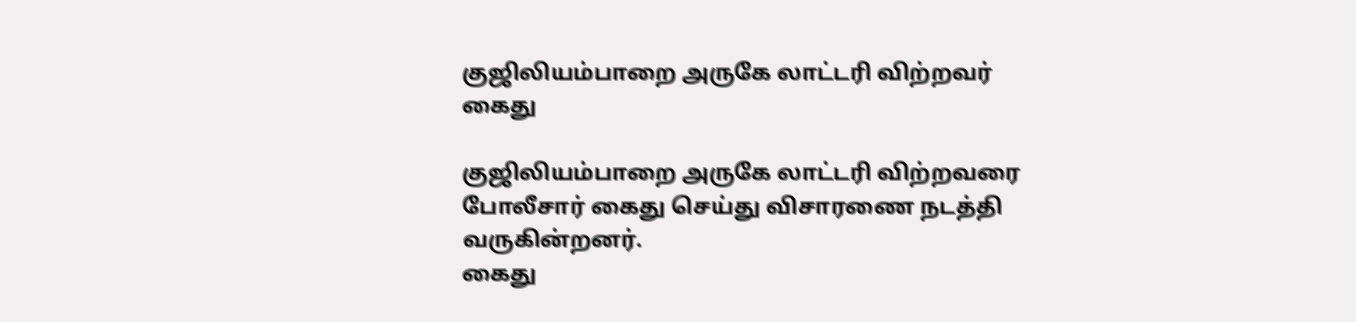குஜிலியம்பாறை அருகே லாட்டரி விற்றவர் கைது

குஜிலியம்பாறை அருகே லாட்டரி விற்றவரை போலீசார் கைது செய்து விசாரணை நடத்தி வருகின்றனர்.
கைது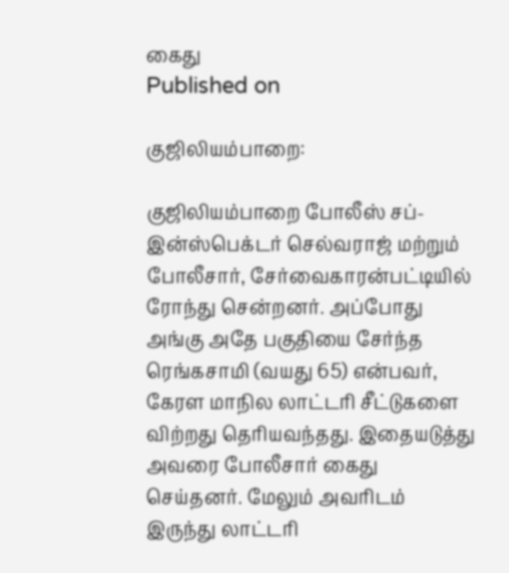கைது
Published on

குஜிலியம்பாறை:

குஜிலியம்பாறை போலீஸ் சப்-இன்ஸ்பெக்டர் செல்வராஜ் மற்றும் போலீசார், சேர்வைகாரன்பட்டியில் ரோந்து சென்றனர். அப்போது அங்கு அதே பகுதியை சேர்ந்த ரெங்கசாமி (வயது 65) என்பவர், கேரள மாநில லாட்டரி சீட்டுகளை விற்றது தெரியவந்தது. இதையடுத்து அவரை போலீசார் கைது செய்தனர். மேலும் அவரிடம் இருந்து லாட்டரி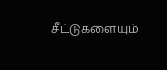சீட்டுகளையும்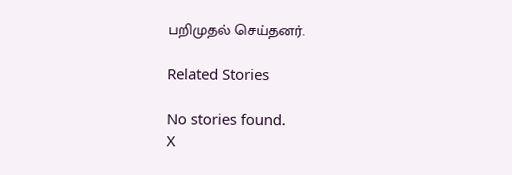பறிமுதல் செய்தனர்.

Related Stories

No stories found.
X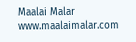Maalai Malar
www.maalaimalar.com